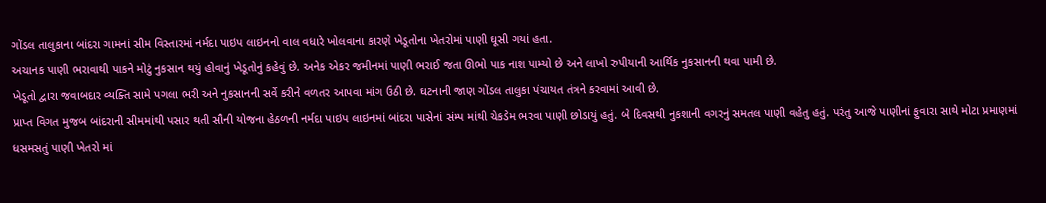ગોંડલ તાલુકાના બાંદરા ગામનાં સીમ વિસ્તારમાં નર્મદા પાઇપ લાઇનનો વાલ વધારે ખોલવાના કારણે ખેડૂતોના ખેતરોમાં પાણી ઘૂસી ગયાં હતા.
અચાનક પાણી ભરાવાથી પાકને મોટું નુકસાન થયું હોવાનું ખેડૂતોનું કહેવું છે. અનેક એકર જમીનમાં પાણી ભરાઈ જતા ઊભો પાક નાશ પામ્યો છે અને લાખો રુપીયાની આર્થિક નુકસાનની થવા પામી છે.
ખેડૂતો દ્વારા જવાબદાર વ્યક્તિ સામે પગલા ભરી અને નુકસાનની સર્વે કરીને વળતર આપવા માંગ ઉઠી છે. ઘટનાની જાણ ગોંડલ તાલુકા પંચાયત તંત્રને કરવામાં આવી છે.
પ્રાપ્ત વિગત મુજબ બાંદરાની સીમમાંથી પસાર થતી સૌની યોજના હેઠળની નર્મદા પાઇપ લાઇનમાં બાંદરા પાસેનાં સંમ્પ માંથી ચેકડેમ ભરવા પાણી છોડાયું હતું. બે દિવસથી નુકશાની વગરનું સમતલ પાણી વહેતુ હતું. પરંતુ આજે પાણીનાં ફુવારા સાથે મોટા પ્રમાણમાં ધસમસતું પાણી ખેતરો માં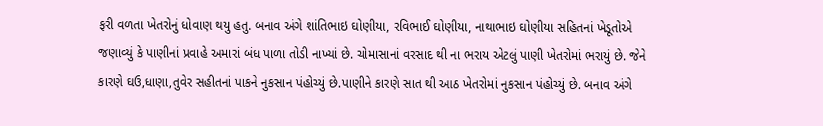ફરી વળતા ખેતરોનું ધોવાણ થયુ હતુ. બનાવ અંગે શાંતિભાઇ ઘોણીયા, રવિભાઈ ઘોણીયા, નાથાભાઇ ઘોણીયા સહિતનાં ખેડૂતોએ જણાવ્યું કે પાણીનાં પ્રવાહે અમારાં બંધ પાળા તોડી નાખ્યાં છે. ચોમાસાનાં વરસાદ થી ના ભરાય એટલું પાણી ખેતરોમાં ભરાયું છે. જેને કારણે ઘઉ,ધાણા,તુવેર સહીતનાં પાકને નુકસાન પંહોચ્યું છે.પાણીને કારણે સાત થી આઠ ખેતરોમાં નુકસાન પંહોચ્યું છે. બનાવ અંગે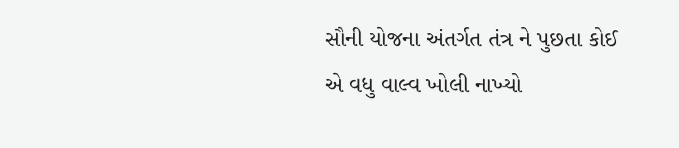સૌની યોજના અંતર્ગત તંત્ર ને પુછતા કોઈ એ વધુ વાલ્વ ખોલી નાખ્યો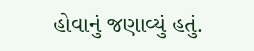હોવાનું જણાવ્યું હતું.